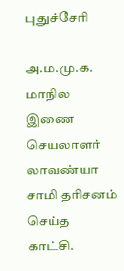புதுச்சேரி

அ.ம.மு.க. மாநில இணை செயலாளர் லாவண்யா சாமி தரிசனம் செய்த காட்சி.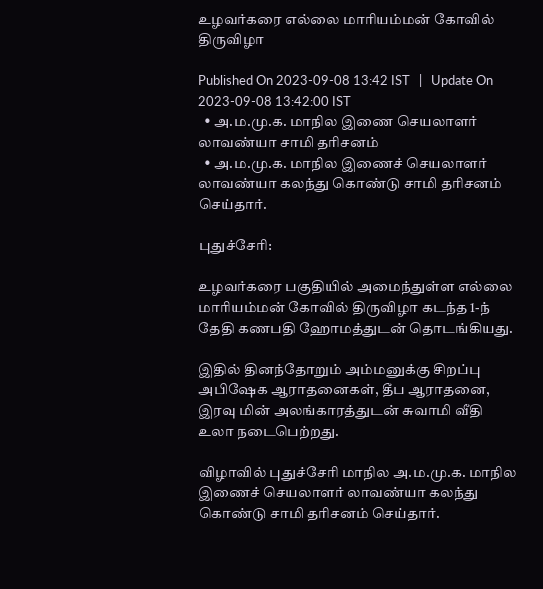உழவர்கரை எல்லை மாரியம்மன் கோவில் திருவிழா

Published On 2023-09-08 13:42 IST   |   Update On 2023-09-08 13:42:00 IST
  • அ.ம.மு.க. மாநில இணை செயலாளர் லாவண்யா சாமி தரிசனம்
  • அ.ம.மு.க. மாநில இணைச் செயலாளர் லாவண்யா கலந்து கொண்டு சாமி தரிசனம் செய்தார்.

புதுச்சேரி:

உழவர்கரை பகுதியில் அமைந்துள்ள எல்லை மாரியம்மன் கோவில் திருவிழா கடந்த 1-ந் தேதி கணபதி ஹோமத்துடன் தொடங்கியது.

இதில் தினந்தோறும் அம்மனுக்கு சிறப்பு அபிஷேக ஆராதனைகள், தீப ஆராதனை, இரவு மின் அலங்காரத்துடன் சுவாமி வீதி உலா நடைபெற்றது.

விழாவில் புதுச்சேரி மாநில அ.ம.மு.க. மாநில இணைச் செயலாளர் லாவண்யா கலந்து கொண்டு சாமி தரிசனம் செய்தார்.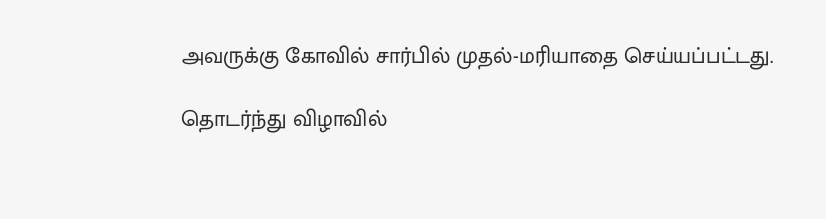அவருக்கு கோவில் சார்பில் முதல்-மரியாதை செய்யப்பட்டது.

தொடர்ந்து விழாவில்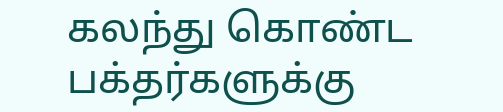கலந்து கொண்ட பக்தர்களுக்கு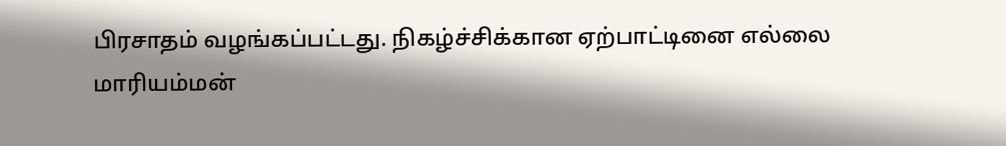பிரசாதம் வழங்கப்பட்டது. நிகழ்ச்சிக்கான ஏற்பாட்டினை எல்லை மாரியம்மன்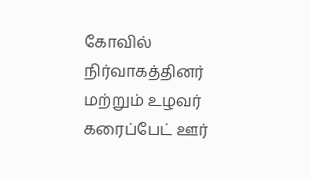கோவில் நிர்வாகத்தினர் மற்றும் உழவர் கரைப்பேட் ஊர்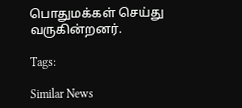பொதுமக்கள் செய்து வருகின்றனர்.

Tags:

Similar News